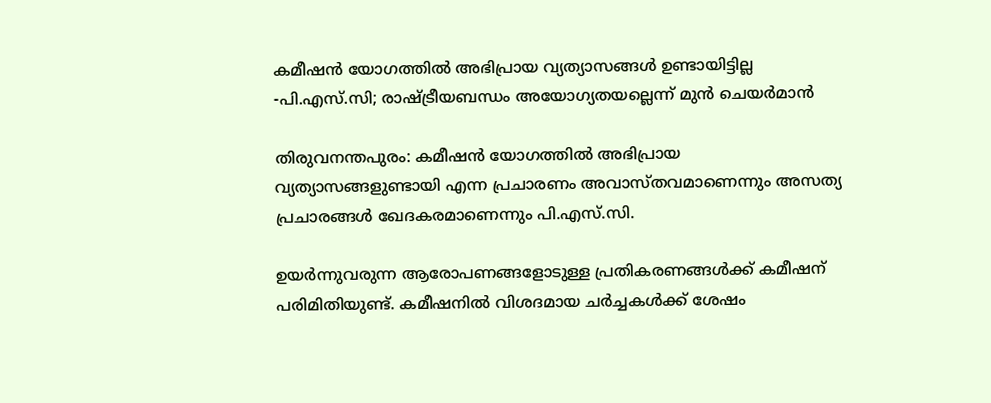കമീഷൻ യോഗത്തിൽ അഭിപ്രായ വ്യത്യാസങ്ങൾ ഉണ്ടായിട്ടില്ല -പി.എസ്.സി; രാഷ്ട്രീയബന്ധം അയോഗ്യതയല്ലെന്ന് മുൻ ചെയർമാൻ

തിരുവനന്തപുരം: കമീഷൻ യോഗത്തിൽ അഭിപ്രായ വ്യത്യാസങ്ങളുണ്ടായി എന്ന പ്രചാരണം അവാസ്തവമാണെന്നും അസത്യ പ്രചാരങ്ങൾ ഖേദകരമാണെന്നും പി.എസ്.സി.

ഉയർന്നുവരുന്ന ആരോപണങ്ങളോടുള്ള പ്രതികരണങ്ങൾക്ക് കമീഷന് പരിമിതിയുണ്ട്. കമീഷനിൽ വിശദമായ ചർച്ചകൾക്ക് ശേഷം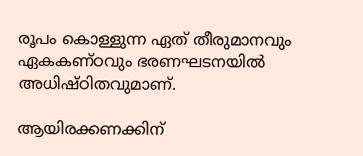രൂപം കൊള്ളുന്ന ഏത് തീരുമാനവും ഏകകണ്ഠവും ഭരണഘടനയിൽ അധിഷ്ഠിതവുമാണ്.

ആയിരക്കണക്കിന്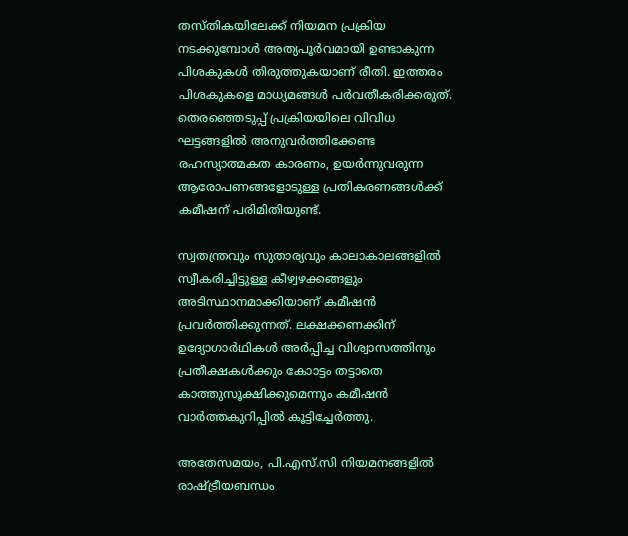തസ്തികയിലേക്ക് നിയമന പ്രക്രിയ നടക്കുമ്പോൾ അത്യപൂർവമായി ഉണ്ടാകുന്ന പിശകുകൾ തിരുത്തുകയാണ് രീതി. ഇത്തരം പിശകുകളെ മാധ്യമങ്ങൾ പർവതീകരിക്കരുത്. തെരഞ്ഞെടുപ്പ് പ്രക്രിയയിലെ വിവിധ ഘട്ടങ്ങളിൽ അനുവർത്തിക്കേണ്ട രഹസ്യാത്മകത കാരണം, ഉയർന്നുവരുന്ന ആരോപണങ്ങളോടുള്ള പ്രതികരണങ്ങൾക്ക് കമീഷന് പരിമിതിയുണ്ട്.

സ്വതന്ത്രവും സുതാര്യവും കാലാകാലങ്ങളിൽ സ്വീകരിച്ചിട്ടുള്ള കീഴ്വഴക്കങ്ങളും അടിസ്ഥാനമാക്കിയാണ് കമീഷൻ പ്രവർത്തിക്കുന്നത്. ലക്ഷക്കണക്കിന് ഉദ്യോഗാർഥികൾ അർപ്പിച്ച വിശ്വാസത്തിനും പ്രതീക്ഷകൾക്കും കോാട്ടം തട്ടാതെ കാത്തുസൂക്ഷിക്കുമെന്നും കമീഷൻ വാർത്തകുറിപ്പിൽ കൂട്ടിച്ചേർത്തു.

അതേസമയം, പി.എസ്.സി നിയമനങ്ങളിൽ രാഷ്ട്രീയബന്ധം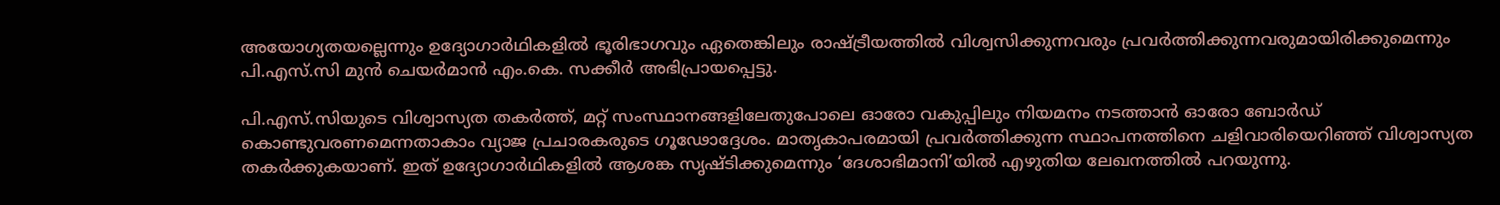അയോഗ്യതയല്ലെന്നും ഉദ്യോഗാർഥികളിൽ ഭൂരിഭാഗവും ഏതെങ്കിലും രാഷ്ട്രീയത്തിൽ വിശ്വസിക്കുന്നവരും പ്രവർത്തിക്കുന്നവരുമായിരിക്കുമെന്നും പി.എസ്.സി മുൻ ചെയർമാൻ എം.കെ. സക്കീർ അഭിപ്രായപ്പെട്ടു.

പി.എസ്.സിയുടെ വിശ്വാസ്യത തകർത്ത്, മറ്റ് സംസ്ഥാനങ്ങളിലേതുപോലെ ഓരോ വകുപ്പിലും നിയമനം നടത്താൻ ഓരോ ബോർഡ് കൊണ്ടുവരണമെന്നതാകാം വ്യാജ പ്രചാരകരുടെ ഗൂഢോദ്ദേശം. മാതൃകാപരമായി പ്രവർത്തിക്കുന്ന സ്ഥാപനത്തിനെ ചളിവാരിയെറിഞ്ഞ് വിശ്വാസ്യത തകർക്കുകയാണ്. ഇത് ഉദ്യോഗാർഥികളിൽ ആശങ്ക സൃഷ്ടിക്കുമെന്നും ‘ദേശാഭിമാനി’യിൽ എഴുതിയ ലേഖനത്തിൽ പറയുന്നു.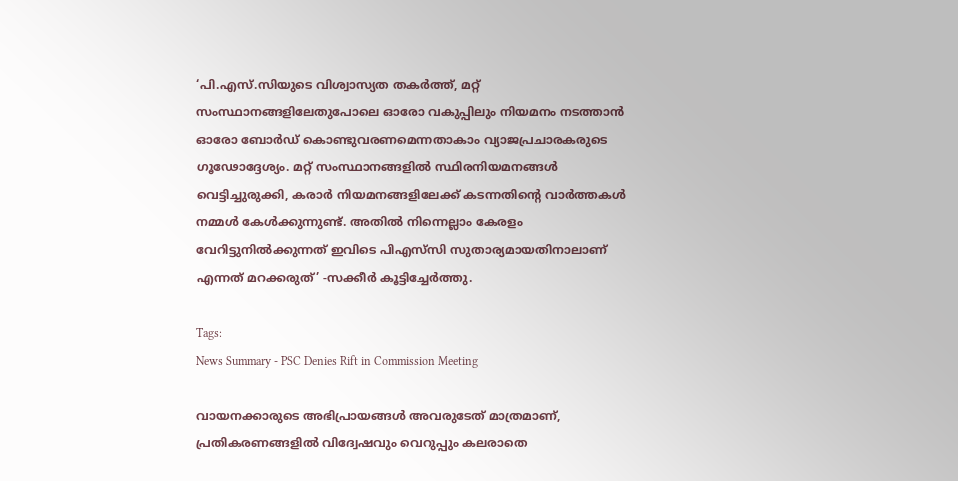‘പി.എസ്‌.സിയുടെ വിശ്വാസ്യത തകർത്ത്‌, മറ്റ്‌ സംസ്ഥാനങ്ങളിലേതുപോലെ ഓരോ വകുപ്പിലും നിയമനം നടത്താൻ ഓരോ ബോർഡ്‌ കൊണ്ടുവരണമെന്നതാകാം വ്യാജപ്രചാരകരുടെ ഗൂഢോദ്ദേശ്യം. മറ്റ്‌ സംസ്ഥാനങ്ങളിൽ സ്ഥിരനിയമനങ്ങൾ വെട്ടിച്ചുരുക്കി, കരാർ നിയമനങ്ങളിലേക്ക്‌ കടന്നതിന്റെ വാർത്തകൾ നമ്മൾ കേൾക്കുന്നുണ്ട്‌. അതിൽ നിന്നെല്ലാം കേരളം വേറിട്ടുനിൽക്കുന്നത്‌ ഇവിടെ പിഎസ്‌സി സുതാര്യമായതിനാലാണ്‌ എന്നത്‌ മറക്കരുത്‌’ -സക്കീർ കൂട്ടിച്ചേർത്തു.

Tags:
News Summary - PSC Denies Rift in Commission Meeting

വായനക്കാരുടെ അഭിപ്രായങ്ങള്‍ അവരുടേത് മാത്രമാണ്, പ്രതികരണങ്ങളിൽ വിദ്വേഷവും വെറുപ്പും കലരാതെ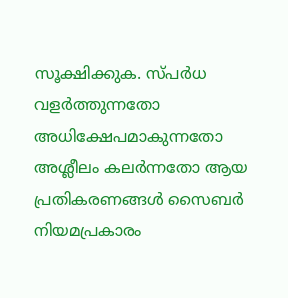സൂക്ഷിക്കുക. സ്പർധ വളർത്തുന്നതോ അധിക്ഷേപമാകുന്നതോ അശ്ലീലം കലർന്നതോ ആയ പ്രതികരണങ്ങൾ സൈബർ നിയമപ്രകാരം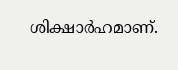ശിക്ഷാർഹമാണ്.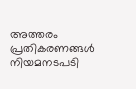അത്തരം പ്രതികരണങ്ങൾ നിയമനടപടി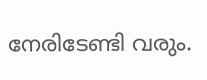നേരിടേണ്ടി വരും.